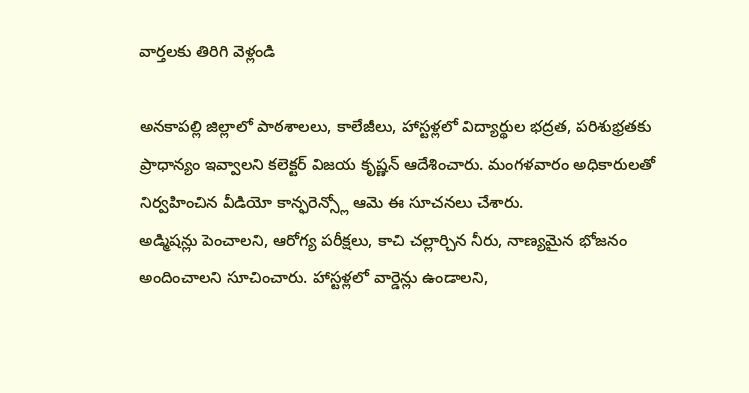వార్తలకు తిరిగి వెళ్లండి

అనకాపల్లి జిల్లాలో పాఠశాలలు, కాలేజీలు, హాస్టళ్లలో విద్యార్థుల భద్రత, పరిశుభ్రతకు ప్రాధాన్యం ఇవ్వాలని కలెక్టర్ విజయ కృష్ణన్ ఆదేశించారు. మంగళవారం అధికారులతో నిర్వహించిన వీడియో కాన్ఫరెన్స్లో ఆమె ఈ సూచనలు చేశారు.
అడ్మిషన్లు పెంచాలని, ఆరోగ్య పరీక్షలు, కాచి చల్లార్చిన నీరు, నాణ్యమైన భోజనం అందించాలని సూచించారు. హాస్టళ్లలో వార్డెన్లు ఉండాలని,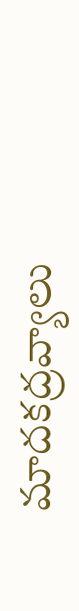మాదకద్రవ్యాలు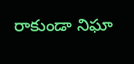రాకుండా నిఘా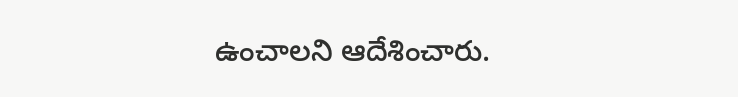ఉంచాలని ఆదేశించారు.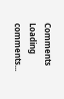Comments
Loading comments...